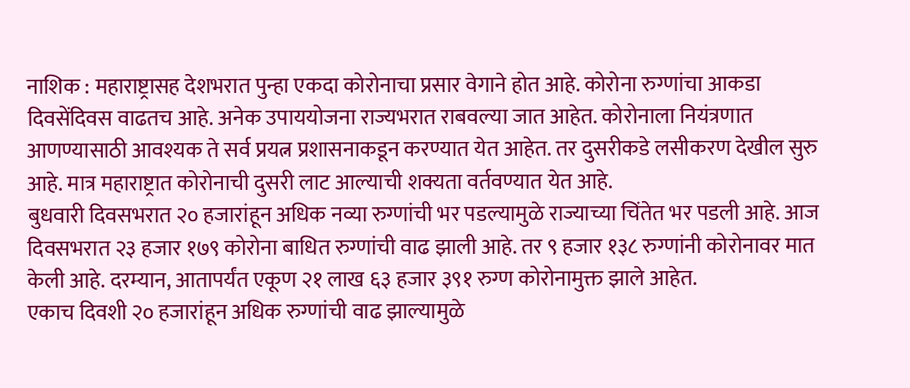नाशिक : महाराष्ट्रासह देशभरात पुन्हा एकदा कोरोनाचा प्रसार वेगाने होत आहे. कोरोना रुग्णांचा आकडा दिवसेंदिवस वाढतच आहे. अनेक उपाययोजना राज्यभरात राबवल्या जात आहेत. कोरोनाला नियंत्रणात आणण्यासाठी आवश्यक ते सर्व प्रयत्न प्रशासनाकडून करण्यात येत आहेत. तर दुसरीकडे लसीकरण देखील सुरु आहे. मात्र महाराष्ट्रात कोरोनाची दुसरी लाट आल्याची शक्यता वर्तवण्यात येत आहे.
बुधवारी दिवसभरात २० हजारांहून अधिक नव्या रुग्णांची भर पडल्यामुळे राज्याच्या चिंतेत भर पडली आहे. आज दिवसभरात २३ हजार १७९ कोरोना बाधित रुग्णांची वाढ झाली आहे. तर ९ हजार १३८ रुग्णांनी कोरोनावर मात केली आहे. दरम्यान, आतापर्यंत एकूण २१ लाख ६३ हजार ३९१ रुग्ण कोरोनामुक्त झाले आहेत.
एकाच दिवशी २० हजारांहून अधिक रुग्णांची वाढ झाल्यामुळे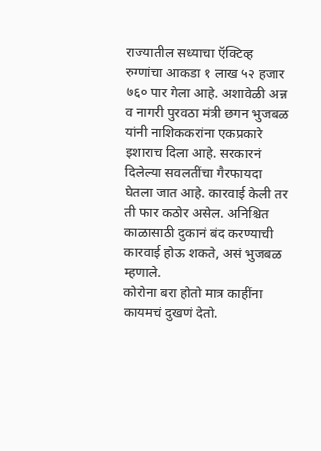राज्यातील सध्याचा ऍक्टिव्ह रुग्णांचा आकडा १ लाख ५२ हजार ७६० पार गेला आहे. अशावेळी अन्न व नागरी पुरवठा मंत्री छगन भुजबळ यांनी नाशिककरांना एकप्रकारे इशाराच दिला आहे. सरकारनं दिलेल्या सवलतींचा गैरफायदा घेतला जात आहे. कारवाई केली तर ती फार कठोर असेल. अनिश्चित काळासाठी दुकानं बंद करण्याची कारवाई होऊ शकते, असं भुजबळ म्हणाले.
कोरोना बरा होतो मात्र काहींना कायमचं दुखणं देतो.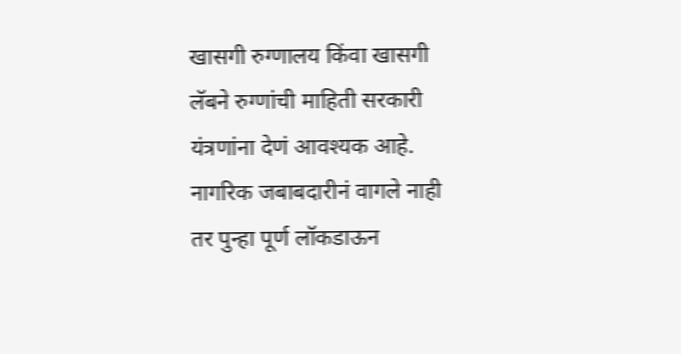खासगी रुग्णालय किंवा खासगी लॅबने रुग्णांची माहिती सरकारी यंत्रणांना देणं आवश्यक आहे. नागरिक जबाबदारीनं वागले नाही तर पुन्हा पूर्ण लॉकडाऊन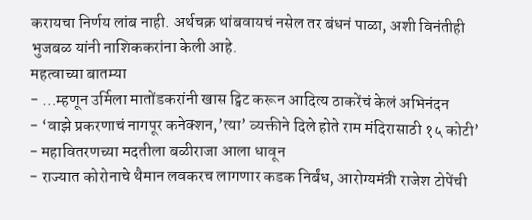करायचा निर्णय लांब नाही. अर्थचक्र थांबवायचं नसेल तर बंधनं पाळा, अशी विनंतीही भुजबळ यांनी नाशिककरांना केली आहे.
महत्वाच्या बातम्या
- …म्हणून उर्मिला मातोंडकरांनी खास ट्विट करून आदित्य ठाकरेंचं केलं अभिनंदन
- ‘वाझे प्रकरणाचं नागपूर कनेक्शन,’त्या’ व्यक्तीने दिले होते राम मंदिरासाठी १५ कोटी’
- महावितरणच्या मदतीला बळीराजा आला धावून
- राज्यात कोरोनाचे थैमान लवकरच लागणार कडक निर्बंध, आरोग्यमंत्री राजेश टोपेंची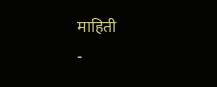माहिती
-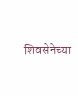शिवसेनेच्या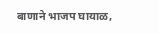बाणाने भाजप घायाळ,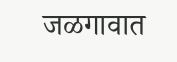जळगावात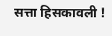सत्ता हिसकावली !